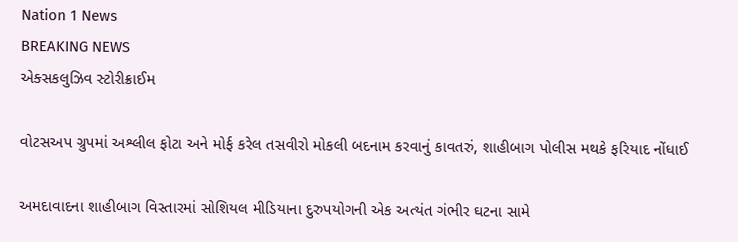Nation 1 News
BREAKING NEWS
એક્સકલુઝિવ સ્ટોરીક્રાઈમ

વોટસઅપ ગ્રુપમાં અશ્લીલ ફોટા અને મોર્ફ કરેલ તસવીરો મોકલી બદનામ કરવાનું કાવતરું, શાહીબાગ પોલીસ મથકે ફરિયાદ નોંધાઈ

અમદાવાદના શાહીબાગ વિસ્તારમાં સોશિયલ મીડિયાના દુરુપયોગની એક અત્યંત ગંભીર ઘટના સામે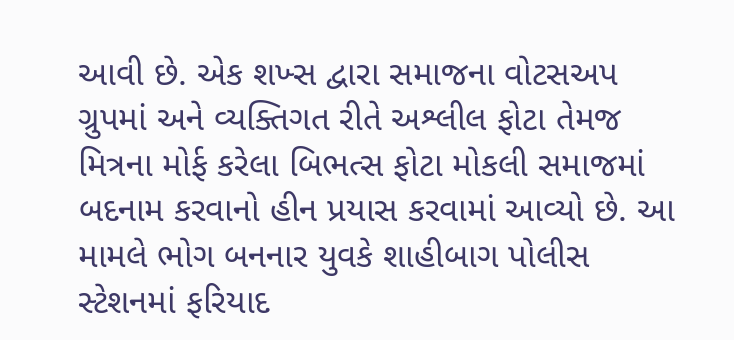આવી છે. એક શખ્સ દ્વારા સમાજના વોટસઅપ ગ્રુપમાં અને વ્યક્તિગત રીતે અશ્લીલ ફોટા તેમજ મિત્રના મોર્ફ કરેલા બિભત્સ ફોટા મોકલી સમાજમાં બદનામ કરવાનો હીન પ્રયાસ કરવામાં આવ્યો છે. આ મામલે ભોગ બનનાર યુવકે શાહીબાગ પોલીસ સ્ટેશનમાં ફરિયાદ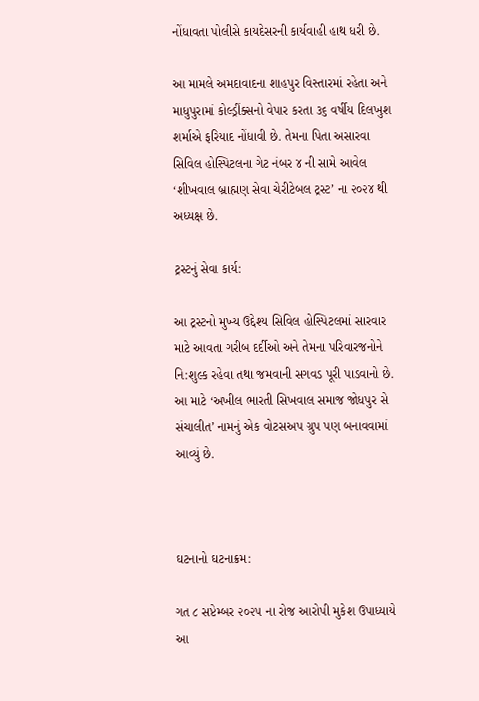નોંધાવતા પોલીસે કાયદેસરની કાર્યવાહી હાથ ધરી છે.

આ મામલે અમદાવાદના શાહપુર વિસ્તારમાં રહેતા અને માધુપુરામાં કોલ્ડ્રીંક્સનો વેપાર કરતા ૩૬ વર્ષીય દિલખુશ શર્માએ ફરિયાદ નોંધાવી છે. તેમના પિતા અસારવા સિવિલ હોસ્પિટલના ગેટ નંબર ૪ ની સામે આવેલ ‘શીખવાલ બ્રાહ્મણ સેવા ચેરીટેબલ ટ્રસ્ટ’ ના ૨૦૨૪ થી અધ્યક્ષ છે.

ટ્રસ્ટનું સેવા કાર્ય:

આ ટ્રસ્ટનો મુખ્ય ઉદ્દેશ્ય સિવિલ હોસ્પિટલમાં સારવાર માટે આવતા ગરીબ દર્દીઓ અને તેમના પરિવારજનોને નિ:શુલ્ક રહેવા તથા જમવાની સગવડ પૂરી પાડવાનો છે. આ માટે ‘અખીલ ભારતી સિખવાલ સમાજ જોધપુર સે સંચાલીત’ નામનું એક વોટસઅપ ગ્રુપ પણ બનાવવામાં આવ્યું છે.



ઘટનાનો ઘટનાક્રમ:

ગત ૮ સપ્ટેમ્બર ૨૦૨૫ ના રોજ આરોપી મુકેશ ઉપાધ્યાયે આ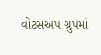વોટસઅપ ગ્રુપમાં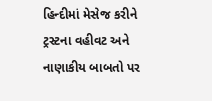હિન્દીમાં મેસેજ કરીને ટ્રસ્ટના વહીવટ અને નાણાકીય બાબતો પર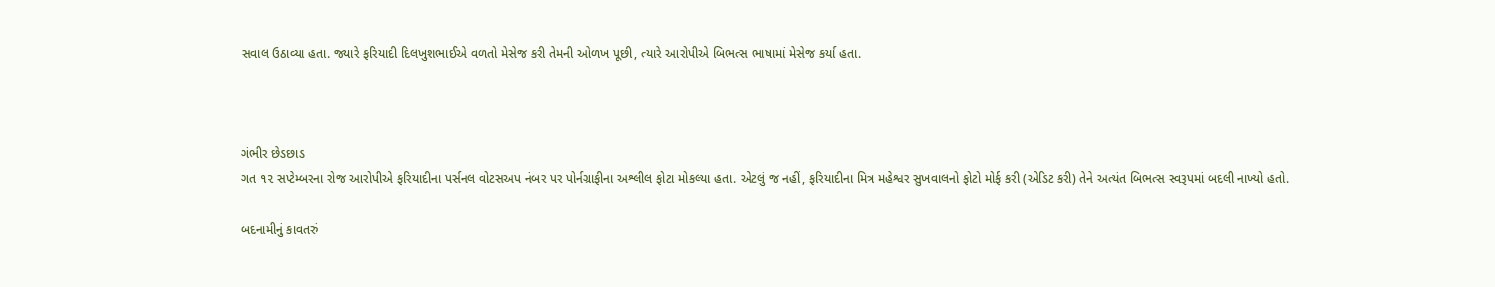સવાલ ઉઠાવ્યા હતા. જ્યારે ફરિયાદી દિલખુશભાઈએ વળતો મેસેજ કરી તેમની ઓળખ પૂછી, ત્યારે આરોપીએ બિભત્સ ભાષામાં મેસેજ કર્યા હતા.



ગંભીર છેડછાડ
ગત ૧૨ સપ્ટેમ્બરના રોજ આરોપીએ ફરિયાદીના પર્સનલ વોટસઅપ નંબર પર પોર્નગ્રાફીના અશ્લીલ ફોટા મોકલ્યા હતા. એટલું જ નહીં, ફરિયાદીના મિત્ર મહેશ્વર સુખવાલનો ફોટો મોર્ફ કરી (એડિટ કરી) તેને અત્યંત બિભત્સ સ્વરૂપમાં બદલી નાખ્યો હતો.

બદનામીનું કાવતરું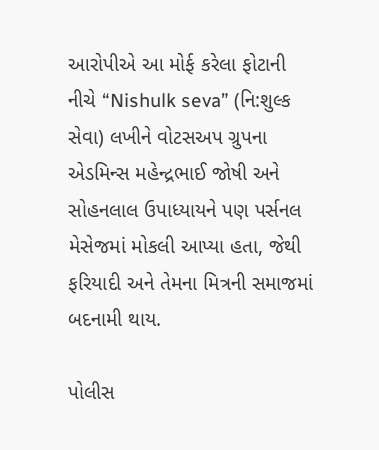આરોપીએ આ મોર્ફ કરેલા ફોટાની નીચે “Nishulk seva” (નિ:શુલ્ક સેવા) લખીને વોટસઅપ ગ્રુપના એડમિન્સ મહેન્દ્રભાઈ જોષી અને સોહનલાલ ઉપાધ્યાયને પણ પર્સનલ મેસેજમાં મોકલી આપ્યા હતા, જેથી ફરિયાદી અને તેમના મિત્રની સમાજમાં બદનામી થાય.

પોલીસ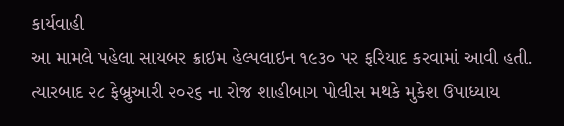કાર્યવાહી
આ મામલે પહેલા સાયબર ક્રાઇમ હેલ્પલાઇન ૧૯૩૦ પર ફરિયાદ કરવામાં આવી હતી. ત્યારબાદ ૨૮ ફેબ્રુઆરી ૨૦૨૬ ના રોજ શાહીબાગ પોલીસ મથકે મુકેશ ઉપાધ્યાય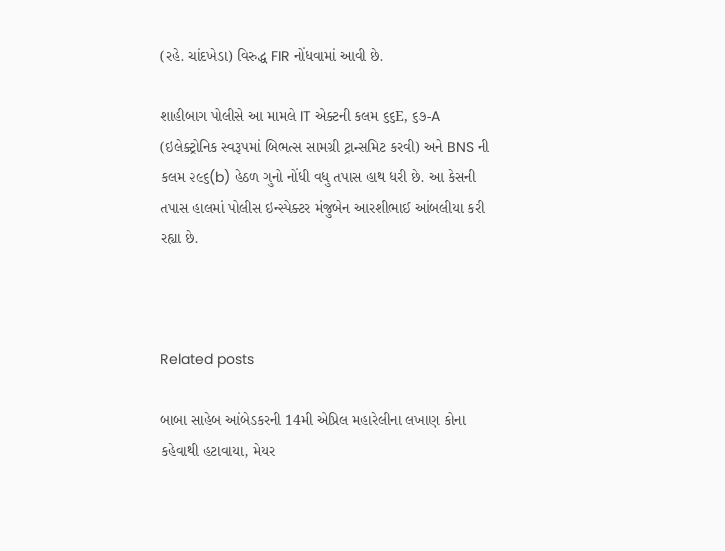(રહે. ચાંદખેડા) વિરુદ્ધ FIR નોંધવામાં આવી છે.

શાહીબાગ પોલીસે આ મામલે IT એક્ટની કલમ ૬૬E, ૬૭-A (ઇલેક્ટ્રોનિક સ્વરૂપમાં બિભત્સ સામગ્રી ટ્રાન્સમિટ કરવી) અને BNS ની કલમ ૨૯૬(b) હેઠળ ગુનો નોંધી વધુ તપાસ હાથ ધરી છે. આ કેસની તપાસ હાલમાં પોલીસ ઇન્સ્પેક્ટર મંજુબેન આરશીભાઈ આંબલીયા કરી રહ્યા છે.



Related posts

બાબા સાહેબ આંબેડકરની 14મી એપ્રિલ મહારેલીના લખાણ કોના કહેવાથી હટાવાયા, મેયર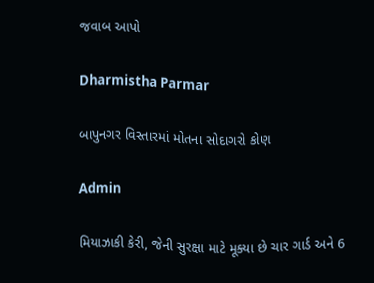જવાબ આપો

Dharmistha Parmar

બાપુનગર વિસ્તારમાં મોતના સોદાગરો કોણ

Admin

મિયાઝાકી કેરી, જેની સુરક્ષા માટે મૂક્યા છે ચાર ગાર્ડ અને 6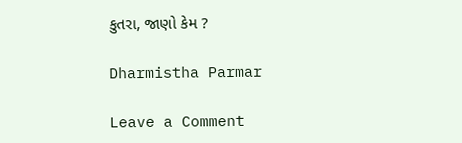કુતરા, જાણો કેમ ?

Dharmistha Parmar

Leave a Comment